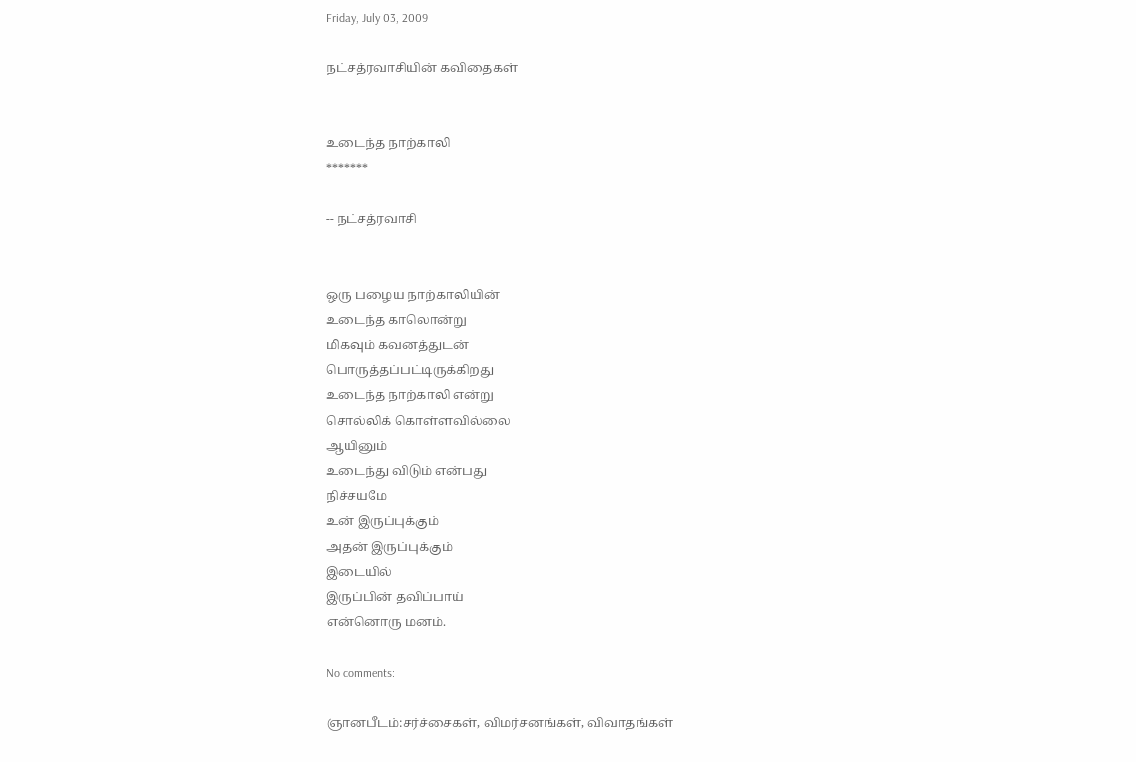Friday, July 03, 2009

நட்சத்ரவாசியின் கவிதைகள்


உடைந்த நாற்காலி
*******

-- நட்சத்ரவாசி


ஒரு பழைய நாற்காலியின்
உடைந்த காலொன்று
மிகவும் கவனத்துடன்
பொருத்தப்பட்டிருக்கிறது
உடைந்த நாற்காலி என்று
சொல்லிக் கொள்ளவில்லை
ஆயினும்
உடைந்து விடும் என்பது
நிச்சயமே
உன் இருப்புக்கும்
அதன் இருப்புக்கும்
இடையில்
இருப்பின் தவிப்பாய்
என்னொரு மனம்.

No comments:

ஞானபீடம்:சர்ச்சைகள், விமர்சனங்கள், விவாதங்கள்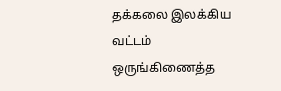தக்கலை இலக்கிய வட்டம் ஒருங்கிணைத்த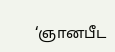‘ஞானபீட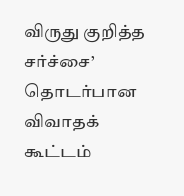விருது குறித்த சர்ச்சை’ தொடர்பான விவாதக் கூட்டம்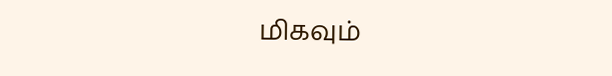மிகவும்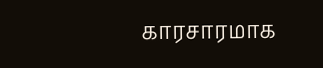காரசாரமாக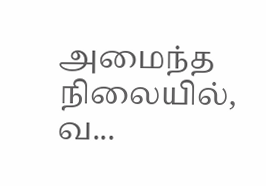அமைந்த நிலையில், வ...